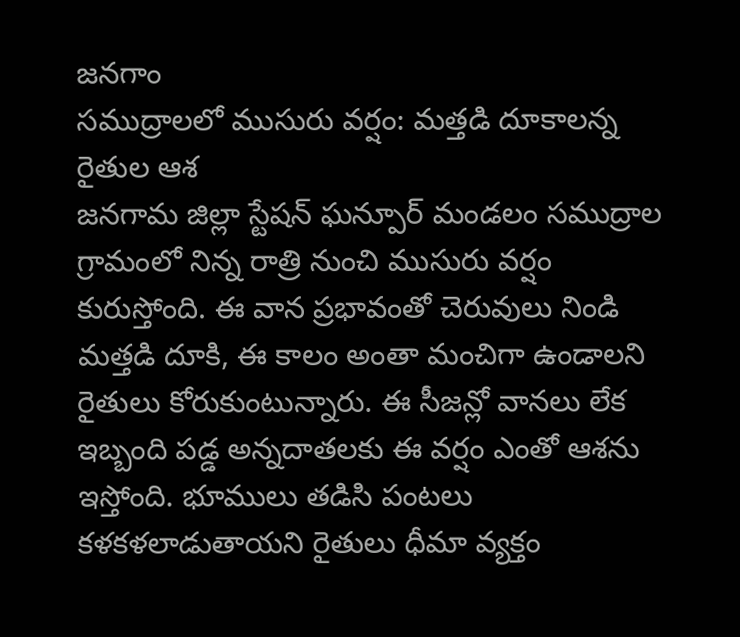జనగాం
సముద్రాలలో ముసురు వర్షం: మత్తడి దూకాలన్న రైతుల ఆశ
జనగామ జిల్లా స్టేషన్ ఘన్పూర్ మండలం సముద్రాల గ్రామంలో నిన్న రాత్రి నుంచి ముసురు వర్షం కురుస్తోంది. ఈ వాన ప్రభావంతో చెరువులు నిండి మత్తడి దూకి, ఈ కాలం అంతా మంచిగా ఉండాలని రైతులు కోరుకుంటున్నారు. ఈ సీజన్లో వానలు లేక ఇబ్బంది పడ్డ అన్నదాతలకు ఈ వర్షం ఎంతో ఆశను ఇస్తోంది. భూములు తడిసి పంటలు కళకళలాడుతాయని రైతులు ధీమా వ్యక్తం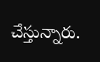చేస్తున్నారు.